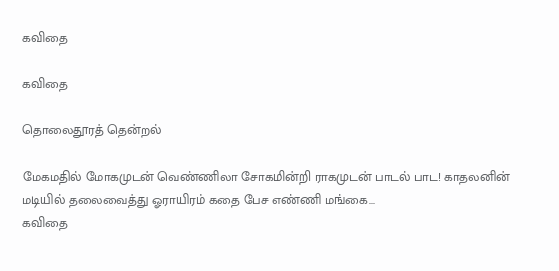கவிதை

கவிதை

தொலைதூரத் தென்றல்

மேகமதில் மோகமுடன் வெண்ணிலா சோகமின்றி ராகமுடன் பாடல் பாட! காதலனின் மடியில் தலைவைத்து ஓராயிரம் கதை பேச எண்ணி மங்கை...
கவிதை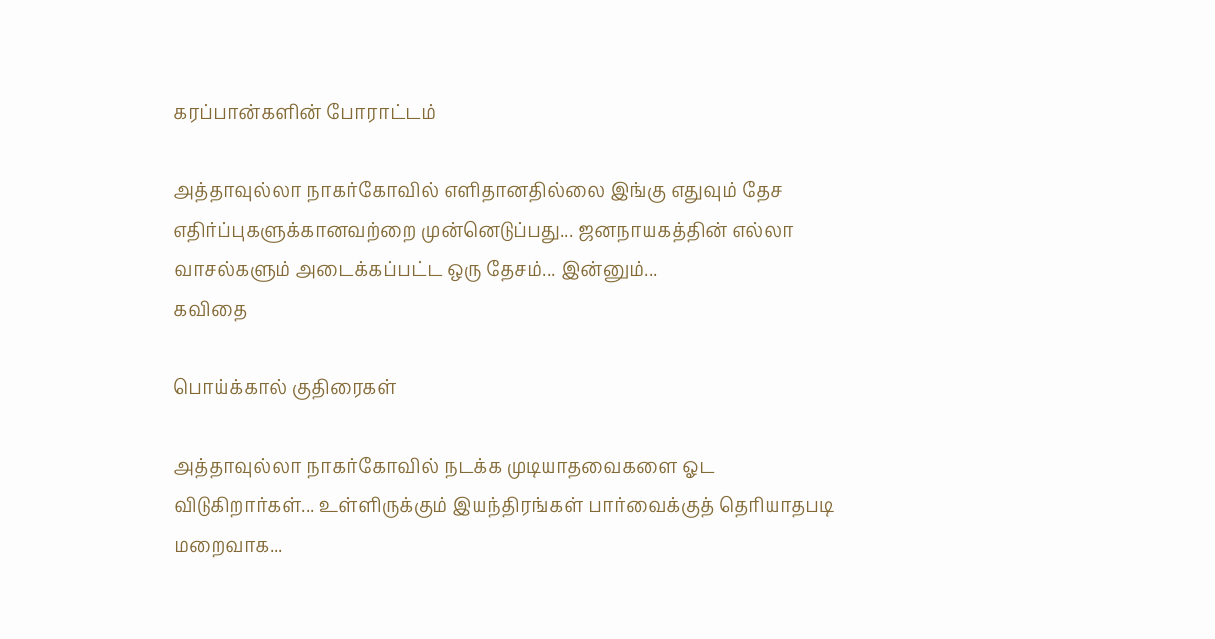கரப்பான்களின் போராட்டம்

அத்தாவுல்லா நாகர்கோவில் எளிதானதில்லை இங்கு எதுவும் தேச எதிர்ப்புகளுக்கானவற்றை முன்னெடுப்பது... ஜனநாயகத்தின் எல்லா வாசல்களும் அடைக்கப்பட்ட ஒரு தேசம்... இன்னும்...
கவிதை

பொய்க்கால் குதிரைகள்

அத்தாவுல்லா நாகர்கோவில் நடக்க முடியாதவைகளை ஓட விடுகிறார்கள்... உள்ளிருக்கும் இயந்திரங்கள் பார்வைக்குத் தெரியாதபடி மறைவாக...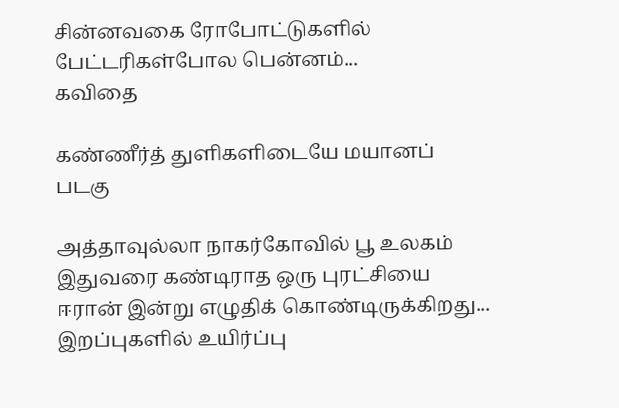சின்னவகை ரோபோட்டுகளில் பேட்டரிகள்போல பென்னம்...
கவிதை

கண்ணீர்த் துளிகளிடையே மயானப் படகு

அத்தாவுல்லா நாகர்கோவில் பூ உலகம் இதுவரை கண்டிராத ஒரு புரட்சியை ஈரான் இன்று எழுதிக் கொண்டிருக்கிறது... இறப்புகளில் உயிர்ப்பு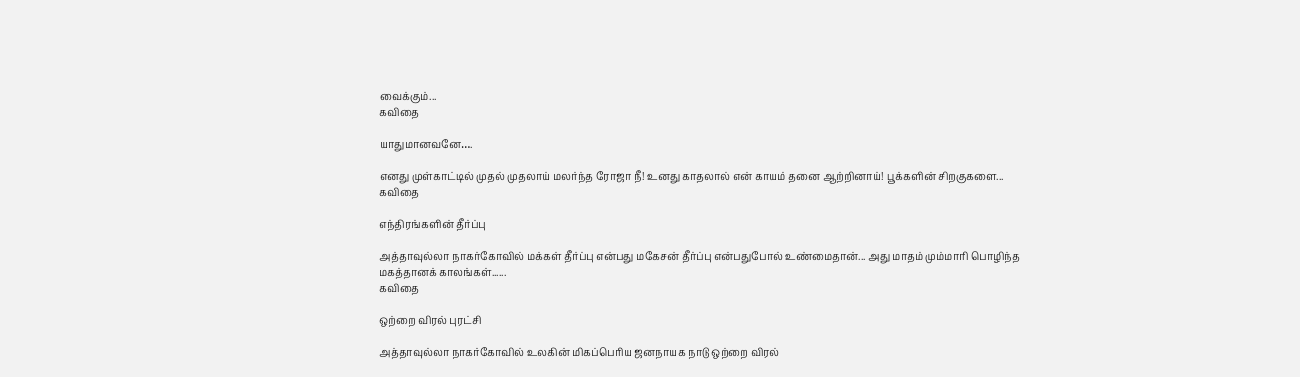வைக்கும்...
கவிதை

யாதுமானவனே….

எனது முள்காட்டில் முதல் முதலாய் மலர்ந்த ரோஜா நீ! உனது காதலால் என் காயம் தனை ஆற்றினாய்! பூக்களின் சிறகுகளை...
கவிதை

எந்திரங்களின் தீர்ப்பு

அத்தாவுல்லா நாகர்கோவில் மக்கள் தீர்ப்பு என்பது மகேசன் தீர்ப்பு என்பதுபோல் உண்மைதான்... அது மாதம் மும்மாரி பொழிந்த மகத்தானக் காலங்கள்......
கவிதை

ஒற்றை விரல் புரட்சி

அத்தாவுல்லா நாகர்கோவில் உலகின் மிகப்பெரிய ஜனநாயக நாடு ஒற்றை விரல்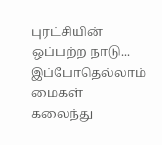புரட்சியின் ஒப்பற்ற நாடு... இப்போதெல்லாம் மைகள் கலைந்து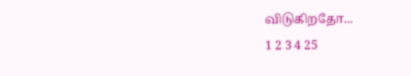விடுகிறதோ...
1 2 3 4 25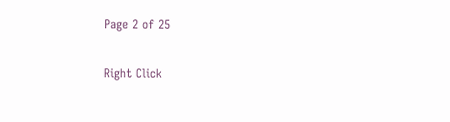Page 2 of 25

Right Click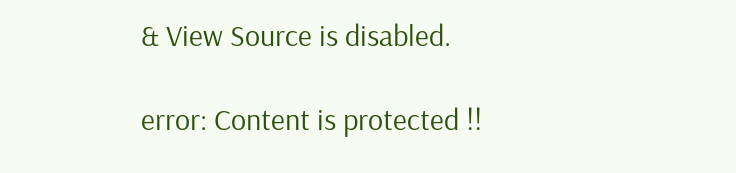& View Source is disabled.

error: Content is protected !!